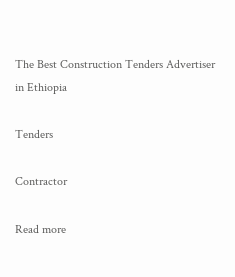The Best Construction Tenders Advertiser in Ethiopia

Tenders

Contractor

Read more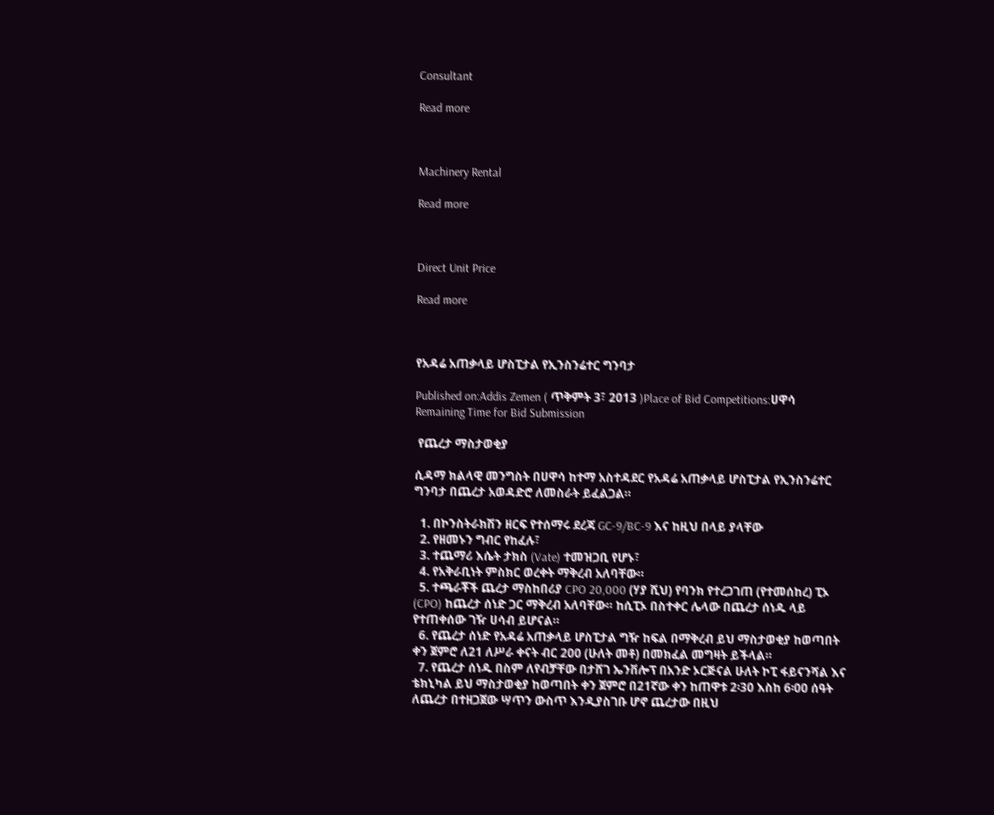Consultant

Read more



Machinery Rental

Read more



Direct Unit Price

Read more



የአዳሬ አጠቃላይ ሆስፒታል የኢንስንሬተር ግንባታ

Published on:Addis Zemen ( ጥቅምት 3፣ 2013 )Place of Bid Competitions:ሀዋሳ
Remaining Time for Bid Submission

 የጨረታ ማስታወቂያ

ሲዳማ ክልላዊ መንግስት በሀዋሳ ከተማ አስተዳደር የአዳሬ አጠቃላይ ሆስፒታል የኢንስንሬተር ግንባታ በጨረታ አወዳድሮ ለመስራት ይፈልጋል።

  1. በኮንስትራክሽን ዘርፍ የተሰማሩ ደረጃ GC-9/BC-9 እና ከዚህ በላይ ያላቸው
  2. የዘመኑን ግብር የከፈሉ፣
  3. ተጨማሪ እሴት ታክስ (Vate) ተመዝጋቢ የሆኑ፣
  4. የአቅራቢነት ምስክር ወረቀት ማቅረብ አለባቸው።
  5. ተጫራቾች ጨረታ ማስከበሪያ CPO 20,000 (ሃያ ሺህ) የባንክ የተረጋገጠ (የተመሰከረ) ፒኦ (CPO) ከጨረታ ሰነድ ጋር ማቅረብ አለባቸው። ከሲፒኦ በስተቀር ሌላው በጨረታ ሰነዱ ላይ የተጠቀሰው ገዥ ሀሳብ ይሆናል።
  6. የጨረታ ሰነድ የአዳሬ አጠቃላይ ሆስፒታል ግዥ ከፍል በማቅረብ ይህ ማስታወቂያ ከወጣበት ቀን ጀምሮ ለ21 ለሥራ ቀናት ብር 200 (ሁለት መቶ) በመክፈል መግዛት ይችላል።
  7. የጨረታ ሰነዱ በስም ለየብቻቸው በታሸገ ኤንቨሎፕ በአንድ ኦርጅናል ሁለት ኮፒ ፋይናንሻል እና ቴክኒካል ይህ ማስታወቂያ ከወጣበት ቀን ጀምሮ በ21ኛው ቀን ከጠዋቱ 2፡30 እስከ 6፡00 ሰዓት ለጨረታ በተዘጋጀው ሣጥን ውስጥ እንዲያስገቡ ሆኖ ጨረታው በዚህ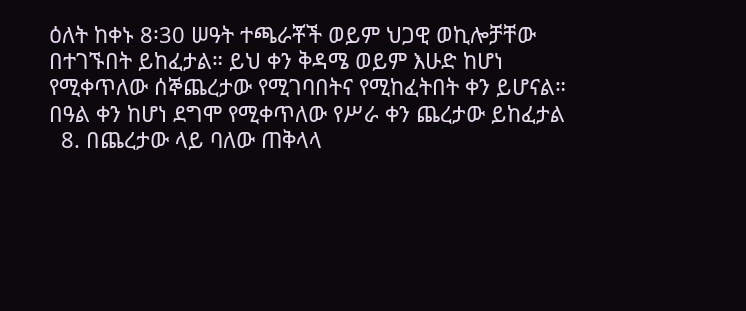ዕለት ከቀኑ 8፡30 ሠዓት ተጫራቾች ወይም ህጋዊ ወኪሎቻቸው በተገኙበት ይከፈታል። ይህ ቀን ቅዳሜ ወይም እሁድ ከሆነ የሚቀጥለው ሰኞጨረታው የሚገባበትና የሚከፈትበት ቀን ይሆናል። በዓል ቀን ከሆነ ደግሞ የሚቀጥለው የሥራ ቀን ጨረታው ይከፈታል
  8. በጨረታው ላይ ባለው ጠቅላላ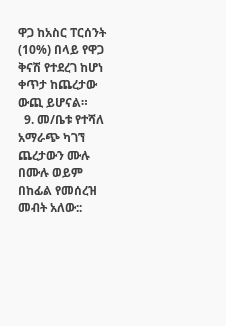ዋጋ ከአስር ፐርሰንት (10%) በላይ የዋጋ ቅናሽ የተደረገ ከሆነ ቀጥታ ከጨረታው ውጪ ይሆናል።
  9. መ/ቤቱ የተሻለ አማራጭ ካገኘ ጨረታውን ሙሉ በሙሉ ወይም በከፊል የመሰረዝ መብት አለው::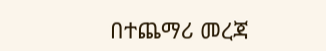በተጨማሪ መረጃ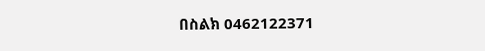በስልክ 0462122371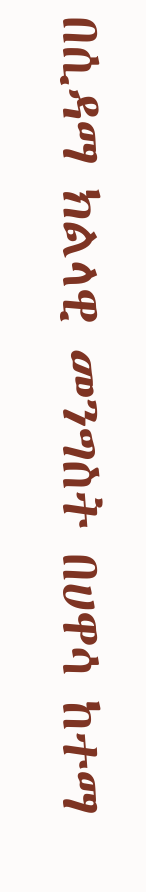በሲዳማ ክልላዊ መንግስት በሀዋሳ ከተማ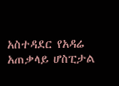አስተዳደር የአዳሬ አጠቃላይ ሆስፒታል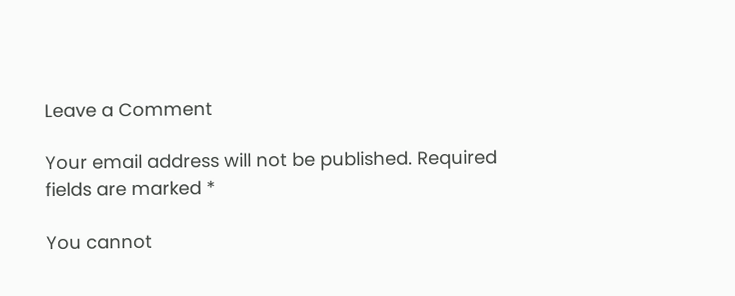Leave a Comment

Your email address will not be published. Required fields are marked *

You cannot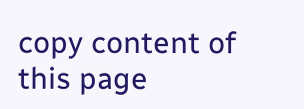copy content of this page